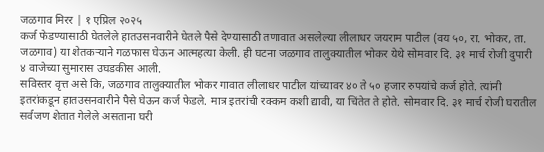जळगाव मिरर | १ एप्रिल २०२५
कर्ज फेडण्यासाठी घेतलेले हातउसनवारीने घेतले पैसे देण्यासाठी तणावात असलेल्या लीलाधर जयराम पाटील (वय ५०, रा. भोकर, ता. जळगाव) या शेतकऱ्याने गळफास घेऊन आत्महत्या केली. ही घटना जळगाव तालुक्यातील भोकर येथे सोमवार दि. ३१ मार्च रोजी दुपारी ४ वाजेच्या सुमारास उघडकीस आली.
सविस्तर वृत्त असे कि, जळगाव तालुक्यातील भोकर गावात लीलाधर पाटील यांच्यावर ४० ते ५० हजार रुपयांचे कर्ज होते. त्यांनी इतरांकडून हातउसनवारीने पैसे घेऊन कर्ज फेडले. मात्र इतरांची रक्कम कशी द्यावी, या चिंतेत ते होते. सोमवार दि. ३१ मार्च रोजी घरातील सर्वजण शेतात गेलेले असताना घरी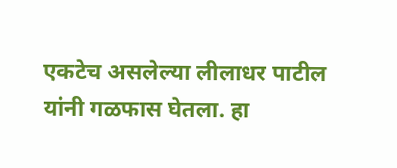एकटेच असलेल्या लीलाधर पाटील यांनी गळफास घेतला. हा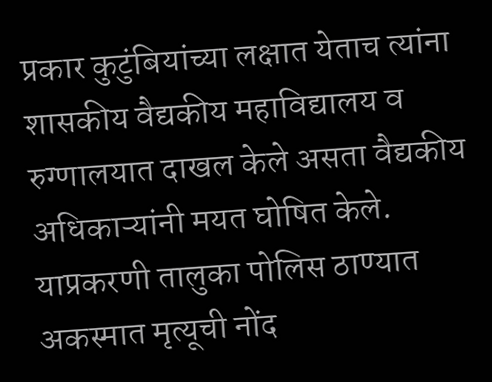प्रकार कुटुंबियांच्या लक्षात येताच त्यांना शासकीय वैद्यकीय महाविद्यालय व रुग्णालयात दाखल केले असता वैद्यकीय अधिकाऱ्यांनी मयत घोषित केले. याप्रकरणी तालुका पोलिस ठाण्यात अकस्मात मृत्यूची नोंद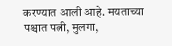करण्यात आली आहे. मयताच्या पश्चात पत्नी, मुलगा,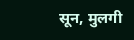सून, मुलगी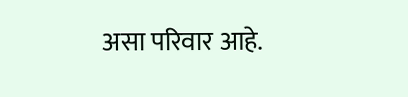असा परिवार आहे.